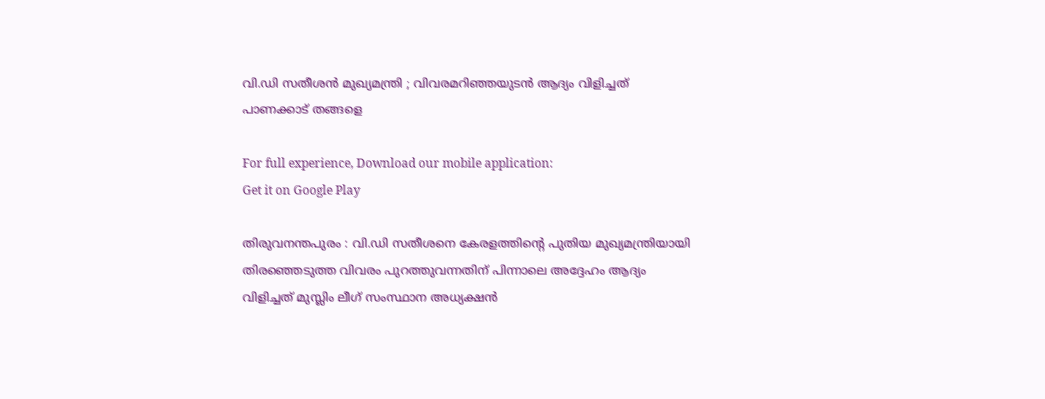വി.ഡി സതീശൻ മുഖ്യമന്ത്രി ; വിവരമറിഞ്ഞയുടൻ ആദ്യം വിളിച്ചത് പാണക്കാട് തങ്ങളെ

For full experience, Download our mobile application:
Get it on Google Play

തിരുവനന്തപുരം : വി.ഡി സതീശനെ കേരളത്തിന്റെ പുതിയ മുഖ്യമന്ത്രിയായി തിരഞ്ഞെടുത്ത വിവരം പുറത്തുവന്നതിന് പിന്നാലെ അദ്ദേഹം ആദ്യം വിളിച്ചത് മുസ്ലിം ലീഗ് സംസ്ഥാന അധ്യക്ഷൻ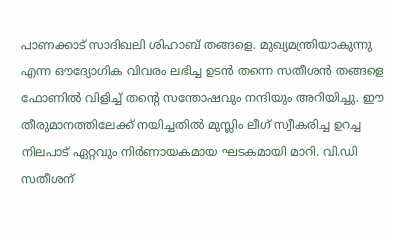പാണക്കാട് സാദിഖലി ശിഹാബ് തങ്ങളെ. മുഖ്യമന്ത്രിയാകുന്നു എന്ന ഔദ്യോഗിക വിവരം ലഭിച്ച ഉടൻ തന്നെ സതീശൻ തങ്ങളെ ഫോണിൽ വിളിച്ച് തന്റെ സന്തോഷവും നന്ദിയും അറിയിച്ചു. ഈ തീരുമാനത്തിലേക്ക് നയിച്ചതിൽ മുസ്ലിം ലീഗ് സ്വീകരിച്ച ഉറച്ച നിലപാട് ഏറ്റവും നിർണായകമായ ഘടകമായി മാറി. വി.ഡി സതീശന്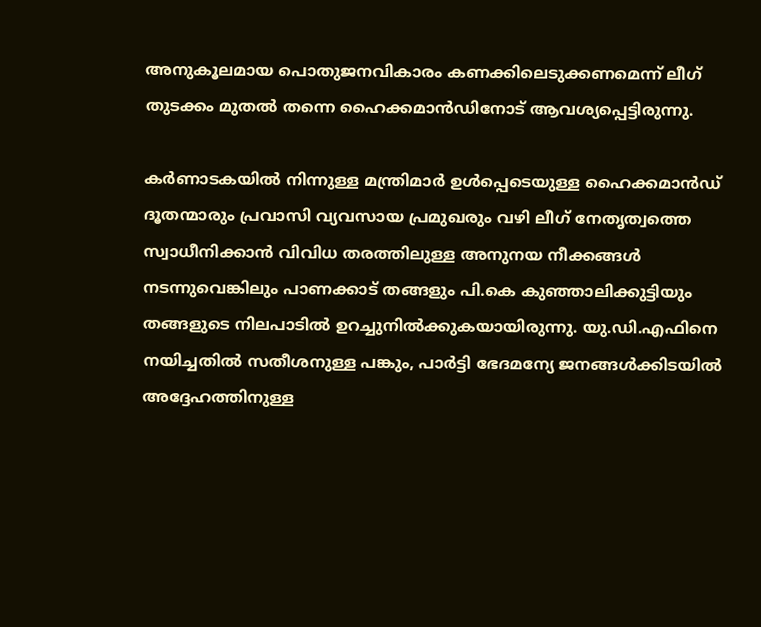അനുകൂലമായ പൊതുജനവികാരം കണക്കിലെടുക്കണമെന്ന് ലീഗ് തുടക്കം മുതൽ തന്നെ ഹൈക്കമാൻഡിനോട് ആവശ്യപ്പെട്ടിരുന്നു.

കർണാടകയിൽ നിന്നുള്ള മന്ത്രിമാർ ഉൾപ്പെടെയുള്ള ഹൈക്കമാൻഡ് ദൂതന്മാരും പ്രവാസി വ്യവസായ പ്രമുഖരും വഴി ലീഗ് നേതൃത്വത്തെ സ്വാധീനിക്കാൻ വിവിധ തരത്തിലുള്ള അനുനയ നീക്കങ്ങൾ നടന്നുവെങ്കിലും പാണക്കാട് തങ്ങളും പി.കെ കുഞ്ഞാലിക്കുട്ടിയും തങ്ങളുടെ നിലപാടിൽ ഉറച്ചുനിൽക്കുകയായിരുന്നു. യു.ഡി.എഫിനെ നയിച്ചതിൽ സതീശനുള്ള പങ്കും, പാർട്ടി ഭേദമന്യേ ജനങ്ങൾക്കിടയിൽ അദ്ദേഹത്തിനുള്ള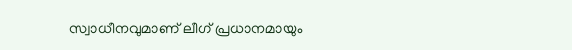സ്വാധീനവുമാണ് ലീഗ് പ്രധാനമായും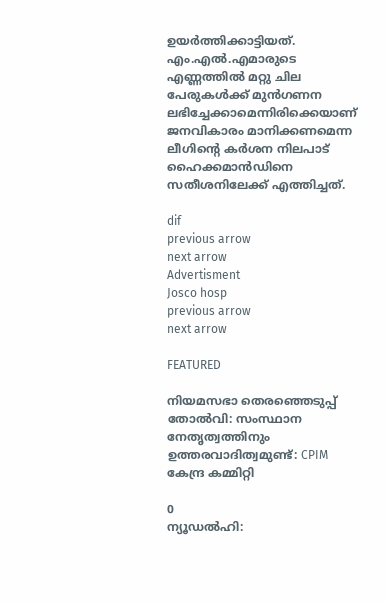ഉയർത്തിക്കാട്ടിയത്. എം.എൽ.എമാരുടെ എണ്ണത്തിൽ മറ്റു ചില പേരുകൾക്ക് മുൻഗണന ലഭിച്ചേക്കാമെന്നിരിക്കെയാണ് ജനവികാരം മാനിക്കണമെന്ന ലീഗിന്റെ കർശന നിലപാട് ഹൈക്കമാൻഡിനെ സതീശനിലേക്ക് എത്തിച്ചത്.

dif
previous arrow
next arrow
Advertisment
Josco hosp
previous arrow
next arrow

FEATURED

നിയമസഭാ തെരഞ്ഞെടുപ്പ് തോൽവി: സംസ്ഥാന നേതൃത്വത്തിനും ഉത്തരവാദിത്വമുണ്ട്: CPIM കേന്ദ്ര കമ്മിറ്റി

0
ന്യൂഡൽഹി: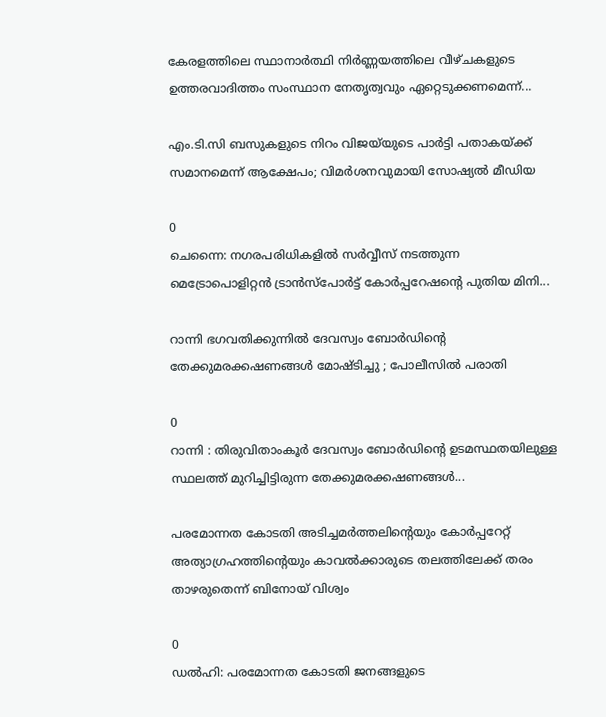കേരളത്തിലെ സ്ഥാനാർത്ഥി നിർണ്ണയത്തിലെ വീഴ്ചകളുടെ ഉത്തരവാദിത്തം സംസ്ഥാന നേതൃത്വവും ഏറ്റെടുക്കണമെന്ന്...

എം.ടി.സി ബസുകളുടെ നിറം വിജയ്‌യുടെ പാർട്ടി പതാകയ്ക്ക് സമാനമെന്ന് ആക്ഷേപം; വിമർശനവുമായി സോഷ്യൽ മീഡിയ

0
ചെന്നൈ: നഗരപരിധികളില്‍ സര്‍വ്വീസ് നടത്തുന്ന മെട്രോപൊളിറ്റന്‍ ട്രാന്‍സ്‌പോര്‍ട്ട് കോര്‍പ്പറേഷന്റെ പുതിയ മിനി...

റാന്നി ഭഗവതിക്കുന്നിൽ ദേവസ്വം ബോർഡിന്റെ തേക്കുമരക്കഷണങ്ങൾ മോഷ്ടിച്ചു ; പോലീസിൽ പരാതി

0
റാന്നി : തിരുവിതാംകൂർ ദേവസ്വം ബോർഡിന്റെ ഉടമസ്ഥതയിലുള്ള സ്ഥലത്ത് മുറിച്ചിട്ടിരുന്ന തേക്കുമരക്കഷണങ്ങൾ...

പരമോന്നത കോടതി അടിച്ചമർത്തലിന്റെയും കോർപ്പറേറ്റ് അത്യാഗ്രഹത്തിന്റെയും കാവൽക്കാരുടെ തലത്തിലേക്ക് തരം താഴരുതെന്ന് ബിനോയ് വിശ്വം

0
ഡൽഹി: പരമോന്നത കോടതി ജനങ്ങളുടെ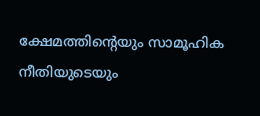ക്ഷേമത്തിന്റെയും സാമൂഹിക നീതിയുടെയും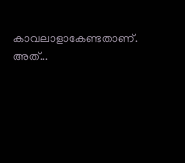കാവലാളാകേണ്ടതാണ്. അത്...